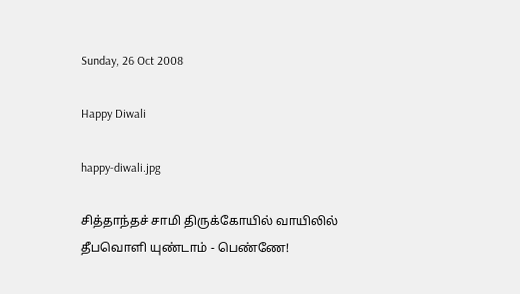Sunday, 26 Oct 2008

Happy Diwali

happy-diwali.jpg

சித்தாந்தச் சாமி திருக்கோயில் வாயிலில்
தீபவொளி யுண்டாம் - பெண்ணே!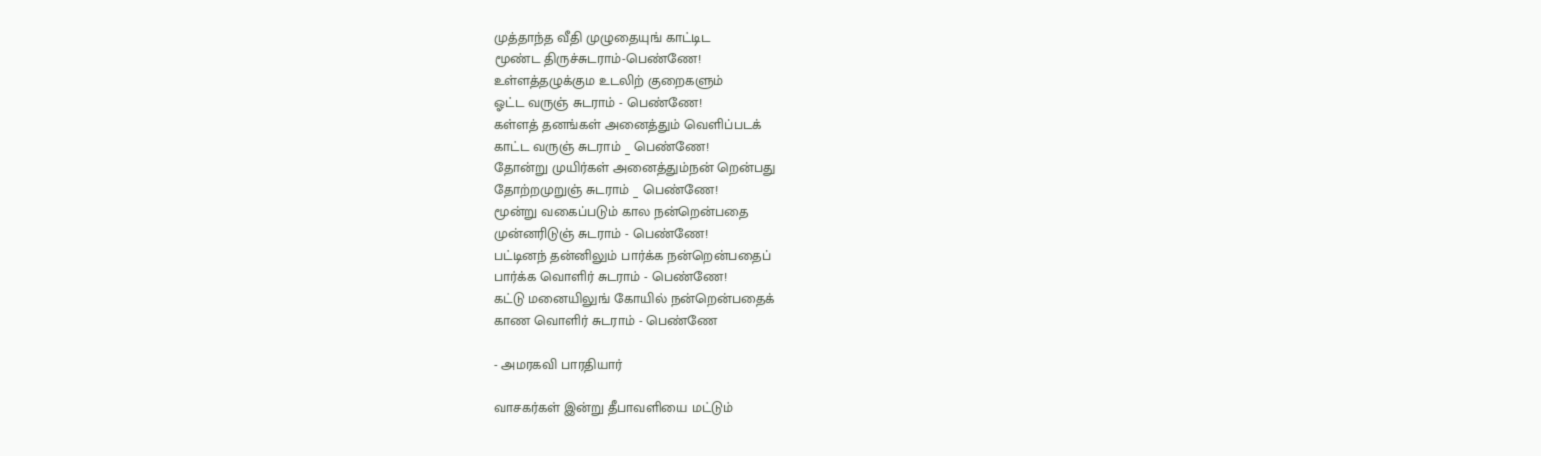முத்தாந்த வீதி முழுதையுங் காட்டிட
மூண்ட திருச்சுடராம்-பெண்ணே!
உள்ளத்தழுக்கும உடலிற் குறைகளும்
ஓட்ட வருஞ் சுடராம் - பெண்ணே!
கள்ளத் தனங்கள் அனைத்தும் வெளிப்படக்
காட்ட வருஞ் சுடராம் _ பெண்ணே!
தோன்று முயிர்கள் அனைத்தும்நன் றென்பது
தோற்றமுறுஞ் சுடராம் _ பெண்ணே!
மூன்று வகைப்படும் கால நன்றென்பதை
முன்னரிடுஞ் சுடராம் - பெண்ணே!
பட்டினந் தன்னிலும் பார்க்க நன்றென்பதைப்
பார்க்க வொளிர் சுடராம் - பெண்ணே!
கட்டு மனையிலுங் கோயில் நன்றென்பதைக்
காண வொளிர் சுடராம் - பெண்ணே

- அமரகவி பாரதியார்

வாசகர்கள் இன்று தீபாவளியை மட்டும்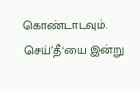கொண்டாடவும்.
செய்’தீ‘யை இன்று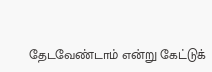தேடவேண்டாம் என்று கேட்டுக்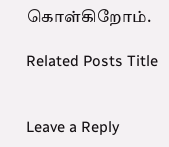கொள்கிறோம்.

Related Posts Title


Leave a Reply